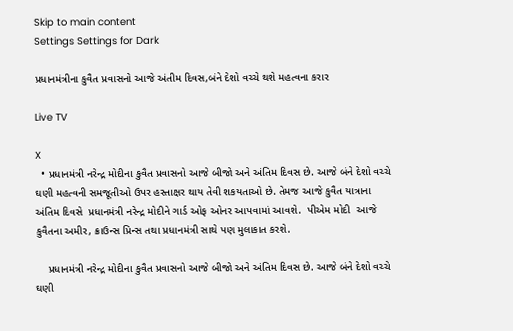Skip to main content
Settings Settings for Dark

પ્રધાનમંત્રીના કુવૈત પ્રવાસનો આજે અંતીમ દિવસ,બંને દેશો વચ્ચે થશે મહત્વના કરાર

Live TV

X
  • પ્રધાનમંત્રી નરેન્દ્ર મોદીના કુવૈત પ્રવાસનો આજે બીજો અને અંતિમ દિવસ છે. આજે બંને દેશો વચ્ચે ઘણી મહત્વની સમજૂતીઓ ઉપર હસ્તાક્ષર થાય તેવી શકયતાઓ છે. તેમજ આજે કુવૈત યાત્રાના અંતિમ દિવસે  પ્રધાનમંત્રી નરેન્દ્ર મોદીને ગાર્ડ ઓફ ઓનર આપવામાં આવશે.  પીએમ મોદી  આજે કુવૈતના અમીર, ક્રાઉન્સ પ્રિન્સ તથા પ્રધાનમંત્રી સાથે પણ મુલાકાત કરશે.

    પ્રધાનમંત્રી નરેન્દ્ર મોદીના કુવૈત પ્રવાસનો આજે બીજો અને અંતિમ દિવસ છે. આજે બંને દેશો વચ્ચે ઘણી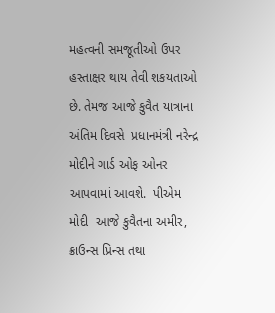મહત્વની સમજૂતીઓ ઉપર હસ્તાક્ષર થાય તેવી શકયતાઓ છે. તેમજ આજે કુવૈત યાત્રાના અંતિમ દિવસે  પ્રધાનમંત્રી નરેન્દ્ર મોદીને ગાર્ડ ઓફ ઓનર આપવામાં આવશે.  પીએમ મોદી  આજે કુવૈતના અમીર, ક્રાઉન્સ પ્રિન્સ તથા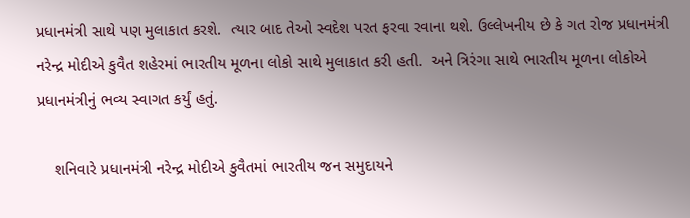પ્રધાનમંત્રી સાથે પણ મુલાકાત કરશે.  ત્યાર બાદ તેઓ સ્વદેશ પરત ફરવા રવાના થશે. ઉલ્લેખનીય છે કે ગત રોજ પ્રધાનમંત્રી નરેન્દ્ર મોદીએ કુવૈત શહેરમાં ભારતીય મૂળના લોકો સાથે મુલાકાત કરી હતી.  અને ત્રિરંગા સાથે ભારતીય મૂળના લોકોએ પ્રધાનમંત્રીનું ભવ્ય સ્વાગત કર્યું હતું.

    શનિવારે પ્રધાનમંત્રી નરેન્દ્ર મોદીએ કુવૈતમાં ભારતીય જન સમુદાયને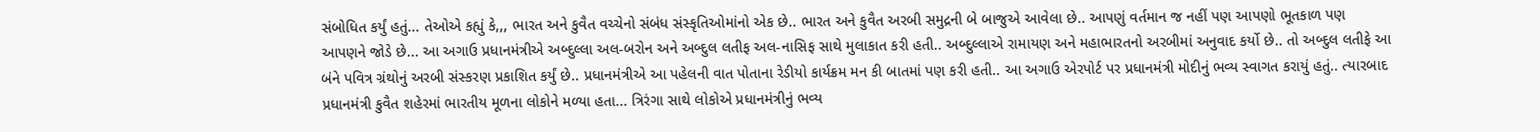સંબોધિત કર્યું હતું... તેઓએ કહ્યું કે,,, ભારત અને કુવૈત વચ્ચેનો સંબંધ સંસ્કૃતિઓમાંનો એક છે.. ભારત અને કુવૈત અરબી સમુદ્રની બે બાજુએ આવેલા છે.. આપણું વર્તમાન જ નહીં પણ આપણો ભૂતકાળ પણ આપણને જોડે છે... આ અગાઉ પ્રધાનમંત્રીએ અબ્દુલ્લા અલ-બરોન અને અબ્દુલ લતીફ અલ-નાસિફ સાથે મુલાકાત કરી હતી.. અબ્દુલ્લાએ રામાયણ અને મહાભારતનો અરબીમાં અનુવાદ કર્યો છે.. તો અબ્દુલ લતીફે આ બંને પવિત્ર ગ્રંથોનું અરબી સંસ્કરણ પ્રકાશિત કર્યું છે.. પ્રધાનમંત્રીએ આ પહેલની વાત પોતાના રેડીયો કાર્યક્રમ મન કી બાતમાં પણ કરી હતી.. આ અગાઉ એરપોર્ટ પર પ્રધાનમંત્રી મોદીનું ભવ્ય સ્વાગત કરાયું હતું.. ત્યારબાદ પ્રધાનમંત્રી કુવૈત શહેરમાં ભારતીય મૂળના લોકોને મળ્યા હતા... ત્રિરંગા સાથે લોકોએ પ્રધાનમંત્રીનું ભવ્ય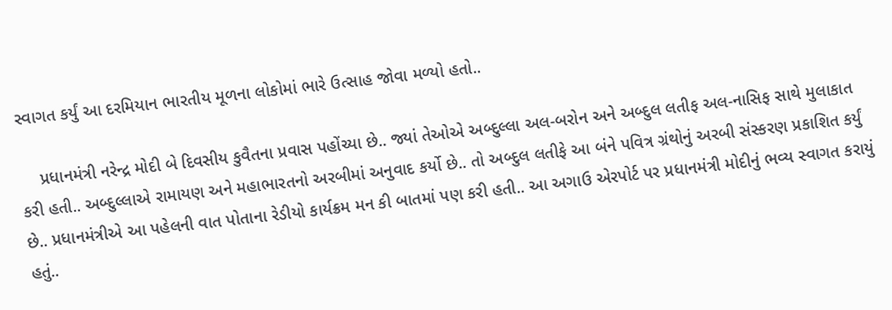સ્વાગત કર્યું આ દરમિયાન ભારતીય મૂળના લોકોમાં ભારે ઉત્સાહ જોવા મળ્યો હતો..

    પ્રધાનમંત્રી નરેન્દ્ર મોદી બે દિવસીય કુવૈતના પ્રવાસ પહોંચ્યા છે.. જ્યાં તેઓએ અબ્દુલ્લા અલ-બરોન અને અબ્દુલ લતીફ અલ-નાસિફ સાથે મુલાકાત કરી હતી.. અબ્દુલ્લાએ રામાયણ અને મહાભારતનો અરબીમાં અનુવાદ કર્યો છે.. તો અબ્દુલ લતીફે આ બંને પવિત્ર ગ્રંથોનું અરબી સંસ્કરણ પ્રકાશિત કર્યું છે.. પ્રધાનમંત્રીએ આ પહેલની વાત પોતાના રેડીયો કાર્યક્રમ મન કી બાતમાં પણ કરી હતી.. આ અગાઉ એરપોર્ટ પર પ્રધાનમંત્રી મોદીનું ભવ્ય સ્વાગત કરાયું હતું..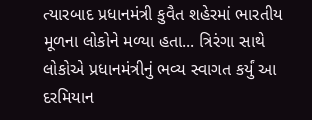ત્યારબાદ પ્રધાનમંત્રી કુવૈત શહેરમાં ભારતીય મૂળના લોકોને મળ્યા હતા... ત્રિરંગા સાથે લોકોએ પ્રધાનમંત્રીનું ભવ્ય સ્વાગત કર્યું આ દરમિયાન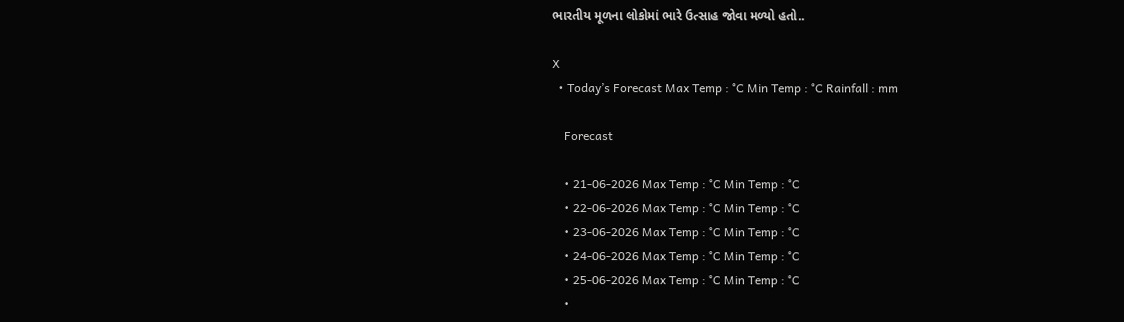ભારતીય મૂળના લોકોમાં ભારે ઉત્સાહ જોવા મળ્યો હતો..

X
  • Today’s Forecast Max Temp : °C Min Temp : °C Rainfall : mm

    Forecast

    • 21-06-2026 Max Temp : °C Min Temp : °C
    • 22-06-2026 Max Temp : °C Min Temp : °C
    • 23-06-2026 Max Temp : °C Min Temp : °C
    • 24-06-2026 Max Temp : °C Min Temp : °C
    • 25-06-2026 Max Temp : °C Min Temp : °C
    •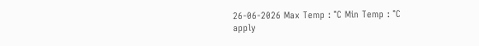26-06-2026 Max Temp : °C Min Temp : °C
apply